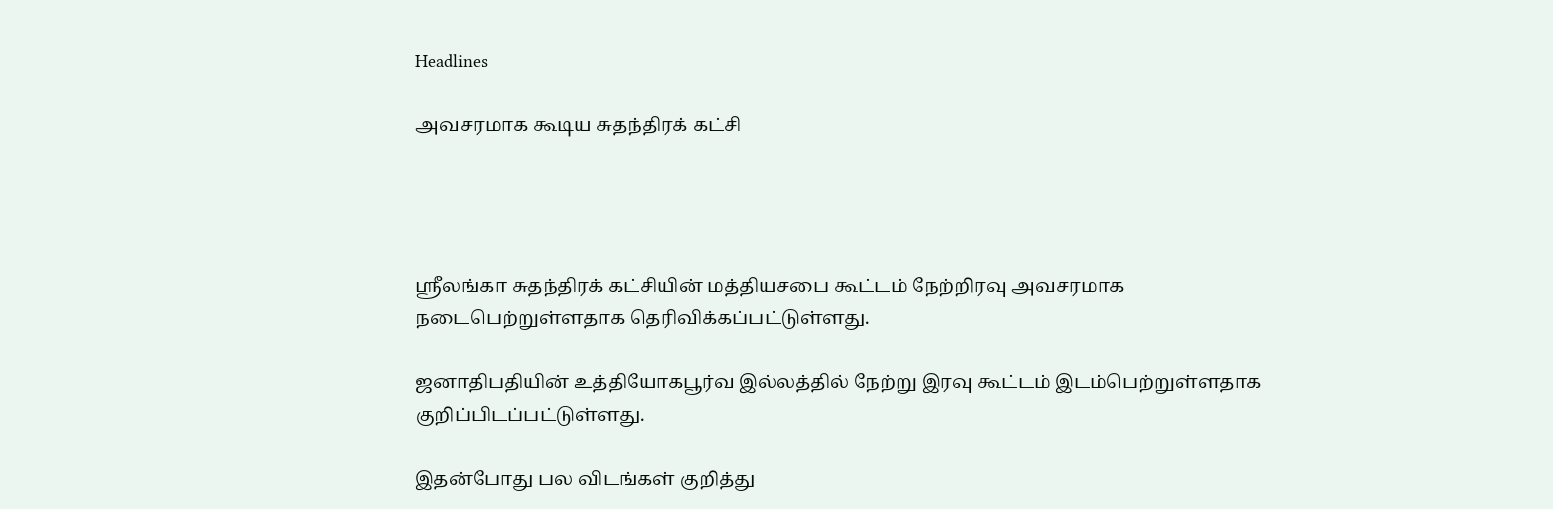Headlines

அவசரமாக கூடிய சுதந்திரக் கட்சி




ஸ்ரீலங்கா சுதந்திரக் கட்சியின் மத்தியசபை கூட்டம் நேற்றிரவு அவசரமாக நடைபெற்றுள்ளதாக தெரிவிக்கப்பட்டுள்ளது.

ஜனாதிபதியின் உத்தியோகபூர்வ இல்லத்தில் நேற்று இரவு கூட்டம் இடம்பெற்றுள்ளதாக குறிப்பிடப்பட்டுள்ளது.

இதன்போது பல விடங்கள் குறித்து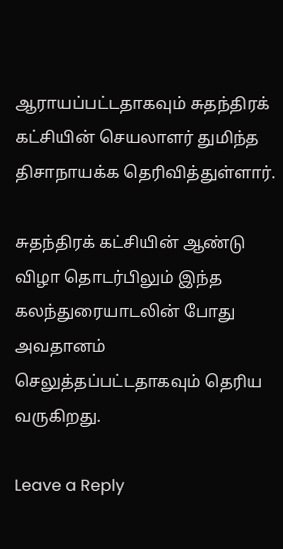ஆராயப்பட்டதாகவும் சுதந்திரக் கட்சியின் செயலாளர் துமிந்த திசாநாயக்க தெரிவித்துள்ளார்.

சுதந்திரக் கட்சியின் ஆண்டு விழா தொடர்பிலும் இந்த கலந்துரையாடலின் போது அவதானம் செலுத்தப்பட்டதாகவும் தெரிய வருகிறது.

Leave a Reply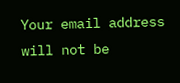Your email address will not be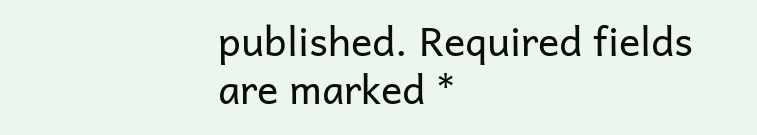published. Required fields are marked *